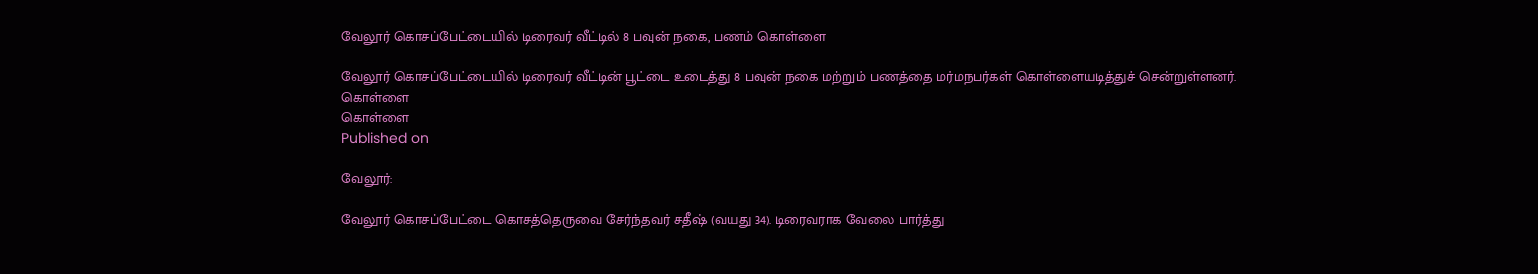வேலூர் கொசப்பேட்டையில் டிரைவர் வீட்டில் 8 பவுன் நகை, பணம் கொள்ளை

வேலூர் கொசப்பேட்டையில் டிரைவர் வீட்டின் பூட்டை உடைத்து 8 பவுன் நகை மற்றும் பணத்தை மர்மநபர்கள் கொள்ளையடித்துச் சென்றுள்ளனர்.
கொள்ளை
கொள்ளை
Published on

வேலூர்:

வேலூர் கொசப்பேட்டை கொசத்தெருவை சேர்ந்தவர் சதீஷ் (வயது 34). டிரைவராக வேலை பார்த்து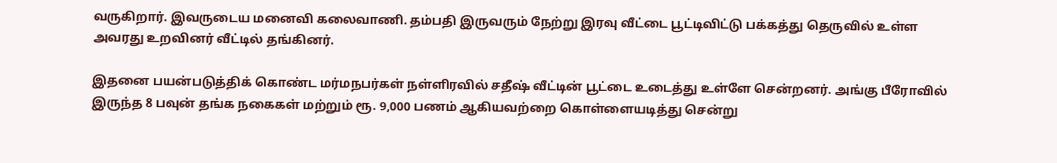வருகிறார். இவருடைய மனைவி கலைவாணி. தம்பதி இருவரும் நேற்று இரவு வீட்டை பூட்டிவிட்டு பக்கத்து தெருவில் உள்ள அவரது உறவினர் வீட்டில் தங்கினர்.

இதனை பயன்படுத்திக் கொண்ட மர்மநபர்கள் நள்ளிரவில் சதீஷ் வீட்டின் பூட்டை உடைத்து உள்ளே சென்றனர். அங்கு பீரோவில் இருந்த 8 பவுன் தங்க நகைகள் மற்றும் ரூ. 9,000 பணம் ஆகியவற்றை கொள்ளையடித்து சென்று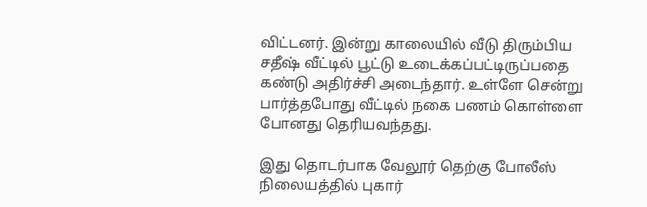விட்டனர். இன்று காலையில் வீடு திரும்பிய சதீஷ் வீட்டில் பூட்டு உடைக்கப்பட்டிருப்பதை கண்டு அதிர்ச்சி அடைந்தார். உள்ளே சென்று பார்த்தபோது வீட்டில் நகை பணம் கொள்ளை போனது தெரியவந்தது.

இது தொடர்பாக வேலூர் தெற்கு போலீஸ் நிலையத்தில் புகார்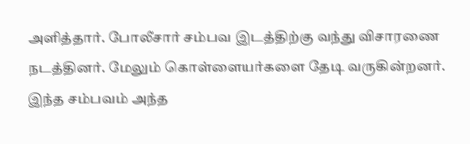அளித்தார். போலீசார் சம்பவ இடத்திற்கு வந்து விசாரணை நடத்தினர். மேலும் கொள்ளையர்களை தேடி வருகின்றனர். இந்த சம்பவம் அந்த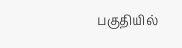பகுதியில்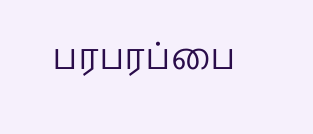பரபரப்பை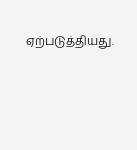ஏற்படுத்தியது.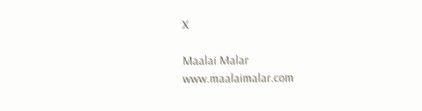X

Maalai Malar
www.maalaimalar.com